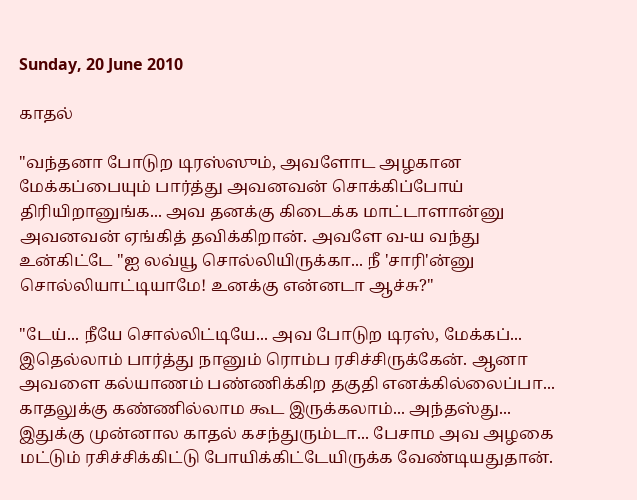Sunday, 20 June 2010

காதல்

"வந்தனா போடுற டிரஸ்ஸும், அவளோட அழகான மேக்கப்பையும் பார்த்து அவனவன் சொக்கிப்போய் திரியிறானுங்க... அவ தனக்கு கிடைக்க மாட்டாளான்னு அவனவன் ஏங்கித் தவிக்கிறான். அவளே வ-ய வந்து உன்கிட்டே "ஐ லவ்யூ சொல்லியிருக்கா... நீ 'சாரி'ன்னு சொல்லியாட்டியாமே! உனக்கு என்னடா ஆச்சு?''

"டேய்... நீயே சொல்லிட்டியே... அவ போடுற டிரஸ், மேக்கப்... இதெல்லாம் பார்த்து நானும் ரொம்ப ரசிச்சிருக்கேன். ஆனா அவளை கல்யாணம் பண்ணிக்கிற தகுதி எனக்கில்லைப்பா... காதலுக்கு கண்ணில்லாம கூட இருக்கலாம்... அந்தஸ்து... இதுக்கு முன்னால காதல் கசந்துரும்டா... பேசாம அவ அழகை மட்டும் ரசிச்சிக்கிட்டு போயிக்கிட்டேயிருக்க வேண்டியதுதான்.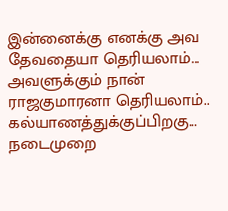இன்னைக்கு எனக்கு அவ தேவதையா தெரியலாம்... அவளுக்கும் நான் ராஜகுமாரனா தெரியலாம்.. கல்யாணத்துக்குப்பிறகு... நடைமுறை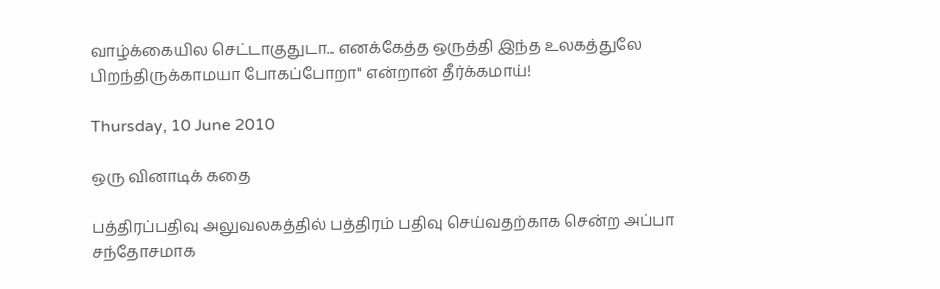வாழ்க்கையில செட்டாகுதுடா... எனக்கேத்த ஒருத்தி இந்த உலகத்துலே பிறந்திருக்காமயா போகப்போறா'' என்றான் தீர்க்கமாய்!

Thursday, 10 June 2010

ஒரு வினாடிக் கதை

பத்திரப்பதிவு அலுவலகத்தில் பத்திரம் பதிவு செய்வதற்காக சென்ற அப்பா சந்தோசமாக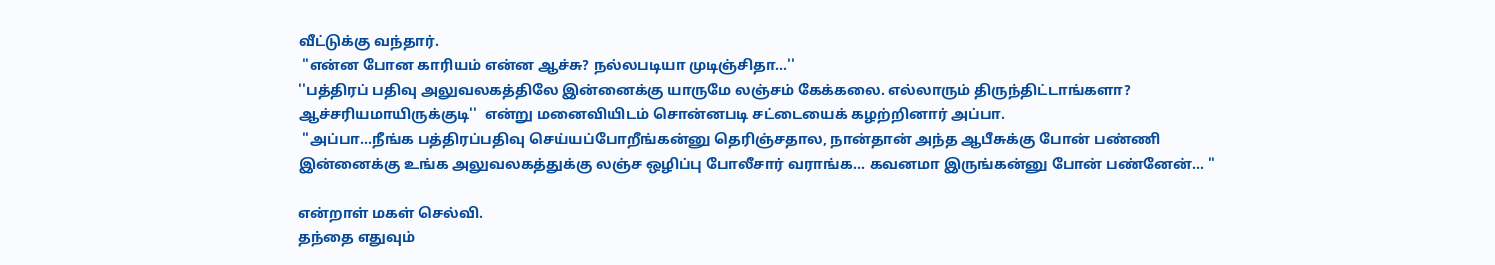வீட்டுக்கு வந்தார்.
 ''என்ன போன காரியம் என்ன ஆச்சு? நல்லபடியா முடிஞ்சிதா...''
''பத்திரப் பதிவு அலுவலகத்திலே இன்னைக்கு யாருமே லஞ்சம் கேக்கலை. எல்லாரும் திருந்திட்டாங்களா? ஆச்சரியமாயிருக்குடி''  என்று மனைவியிடம் சொன்னபடி சட்டையைக் கழற்றினார் அப்பா.
 ''அப்பா...நீங்க பத்திரப்பதிவு செய்யப்போறீங்கன்னு தெரிஞ்சதால, நான்தான் அந்த ஆபீசுக்கு போன் பண்ணி இன்னைக்கு உங்க அலுவலகத்துக்கு லஞ்ச ஒழிப்பு போலீசார் வராங்க... கவனமா இருங்கன்னு போன் பண்னேன்... ''

என்றாள் மகள் செல்வி.
தந்தை எதுவும்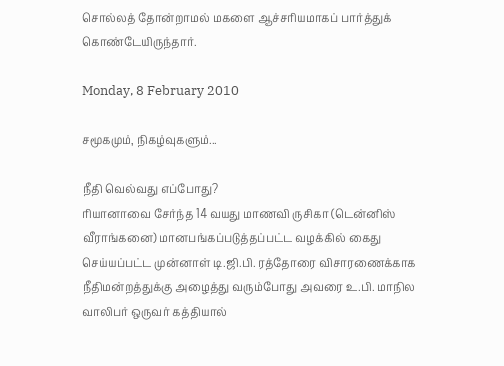சொல்லத் தோன்றாமல் மகளை ஆச்சரியமாகப் பார்த்துக் கொண்டேயிருந்தார்.

Monday, 8 February 2010

சமூகமும், நிகழ்வுகளும்...

நீதி வெல்வது எப்போது?
ரியானாவை சேர்ந்த 14 வயது மாணவி ருசிகா (டென்னிஸ் வீராங்கனை) மானபங்கப்படுத்தப்பட்ட வழக்கில் கைது செய்யப்பட்ட முன்னாள் டி.ஜி.பி. ரத்தோரை விசாரணைக்காக நீதிமன்றத்துக்கு அழைத்து வரும்போது அவரை உ.பி. மாநில வாலிபர் ஒருவர் கத்தியால்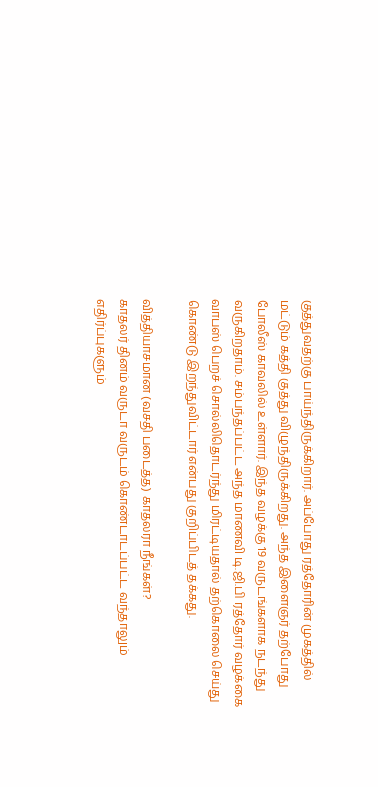குத்துவதற்கு பாய்ந்திருக்கிறார். அப்போது ரத்தோரின் முகத்தில் மட்டும் கத்தி குத்து விழுந்திருக்கிறது. அந்த இளைஞர் தற்போது போலீஸ் காவலில் உள்ளார். இந்த வழக்கு 19 வருடங்களாக நடந்து வருகிறதாம். சம்பந்தப்பட்ட அந்த மாணவி டி.ஜி.பி ரத்தோர் வழக்கை வாபஸ் பெறச் சொல்லிதொடர்ந்து மிரட்டியதால் தற்கொலை செய்து கொண்டு இறந்துவிட்டார் என்பது குறிப்பிடத் தக்கது.

வித்தியாசமான (வசதி படைத்த) காதலரா நீங்கள்?
காதலர் தினம் வருடா வருடம் கொண்டாடப்பட்ட வந்தாலும் எதிர்ப்புகளும்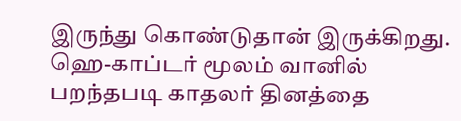இருந்து கொண்டுதான் இருக்கிறது. ஹெ-காப்டர் மூலம் வானில் பறந்தபடி காதலர் தினத்தை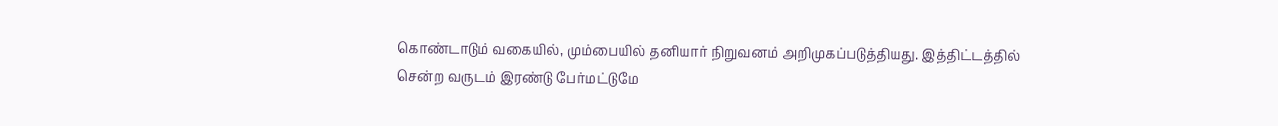கொண்டாடும் வகையில், மும்பையில் தனியார் நிறுவனம் அறிமுகப்படுத்தியது. இத்திட்டத்தில் சென்ற வருடம் இரண்டு பேர்மட்டுமே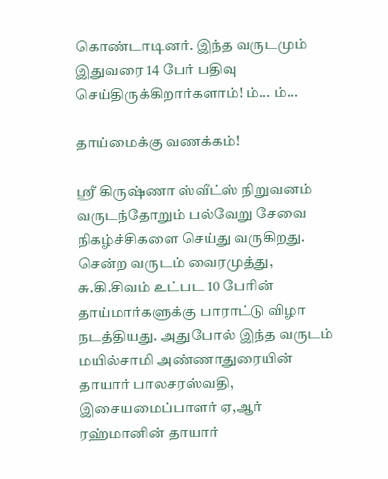கொண்டாடினர். இந்த வருடமும் இதுவரை 14 பேர் பதிவு செய்திருக்கிறார்களாம்! ம்... ம்...

தாய்மைக்கு வணக்கம்!

ஸ்ரீ கிருஷ்ணா ஸ்வீட்ஸ் நிறுவனம் வருடந்தோறும் பல்வேறு சேவை நிகழ்ச்சிகளை செய்து வருகிறது. சென்ற வருடம் வைரமுத்து, சு.கி.சிவம் உட்பட 10 பேரின் தாய்மார்களுக்கு பாராட்டு விழா நடத்தியது. அதுபோல் இந்த வருடம் மயில்சாமி அண்ணாதுரையின் தாயார் பாலசரஸ்வதி, இசையமைப்பாளர் ஏ,ஆர் ரஹ்மானின் தாயார்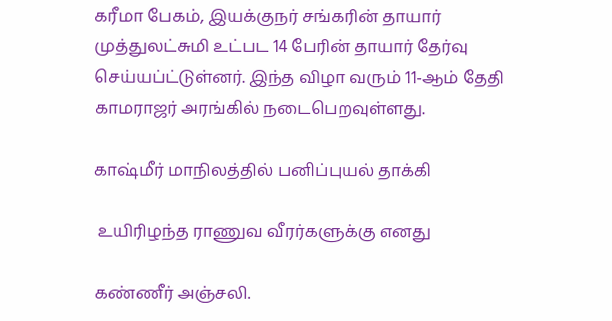கரீமா பேகம், இயக்குநர் சங்கரின் தாயார் முத்துலட்சுமி உட்பட 14 பேரின் தாயார் தேர்வு செய்யப்ட்டுள்னர். இந்த விழா வரும் 11-ஆம் தேதி காமராஜர் அரங்கில் நடைபெறவுள்ளது.

காஷ்மீர் மாநிலத்தில் பனிப்புயல் தாக்கி

 உயிரிழந்த ராணுவ வீரர்களுக்கு எனது

கண்ணீர் அஞ்சலி.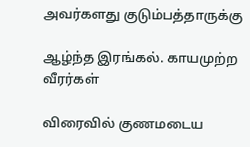அவர்களது குடும்பத்தாருக்கு

ஆழ்ந்த இரங்கல். காயமுற்ற வீரர்கள்

விரைவில் குணமடைய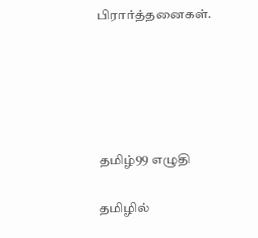பிரார்த்தனைகள்.





தமிழ்99 எழுதி

தமிழில்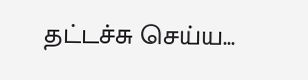தட்டச்சு செய்ய...